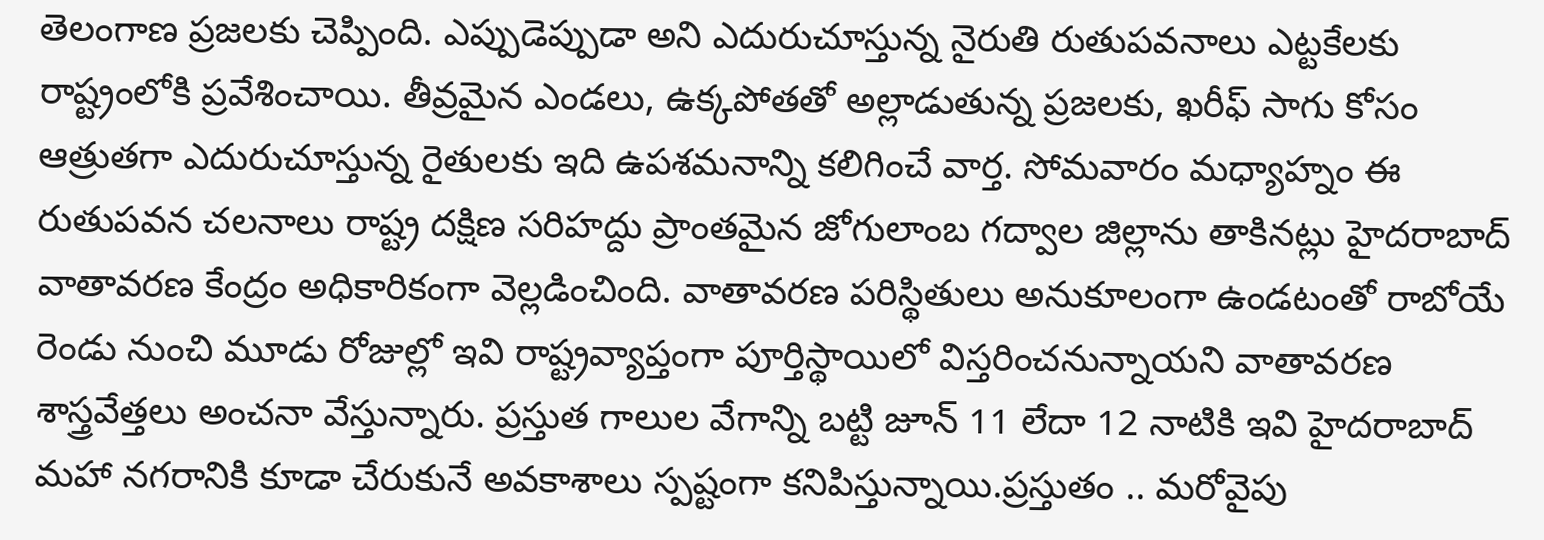తెలంగాణ ప్రజలకు చెప్పింది. ఎప్పుడెప్పుడా అని ఎదురుచూస్తున్న నైరుతి రుతుపవనాలు ఎట్టకేలకు రాష్ట్రంలోకి ప్రవేశించాయి. తీవ్రమైన ఎండలు, ఉక్కపోతతో అల్లాడుతున్న ప్రజలకు, ఖరీఫ్ సాగు కోసం ఆత్రుతగా ఎదురుచూస్తున్న రైతులకు ఇది ఉపశమనాన్ని కలిగించే వార్త. సోమవారం మధ్యాహ్నం ఈ రుతుపవన చలనాలు రాష్ట్ర దక్షిణ సరిహద్దు ప్రాంతమైన జోగులాంబ గద్వాల జిల్లాను తాకినట్లు హైదరాబాద్ వాతావరణ కేంద్రం అధికారికంగా వెల్లడించింది. వాతావరణ పరిస్థితులు అనుకూలంగా ఉండటంతో రాబోయే రెండు నుంచి మూడు రోజుల్లో ఇవి రాష్ట్రవ్యాప్తంగా పూర్తిస్థాయిలో విస్తరించనున్నాయని వాతావరణ శాస్త్రవేత్తలు అంచనా వేస్తున్నారు. ప్రస్తుత గాలుల వేగాన్ని బట్టి జూన్ 11 లేదా 12 నాటికి ఇవి హైదరాబాద్ మహా నగరానికి కూడా చేరుకునే అవకాశాలు స్పష్టంగా కనిపిస్తున్నాయి.ప్రస్తుతం .. మరోవైపు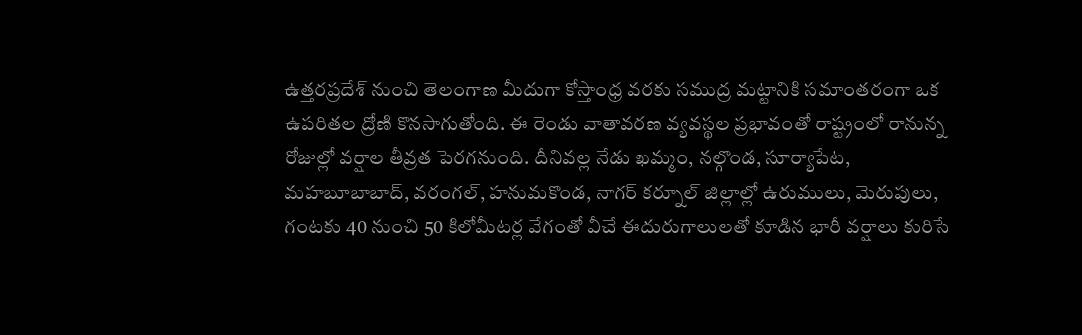ఉత్తరప్రదేశ్ నుంచి తెలంగాణ మీదుగా కోస్తాంధ్ర వరకు సముద్ర మట్టానికి సమాంతరంగా ఒక ఉపరితల ద్రోణి కొనసాగుతోంది. ఈ రెండు వాతావరణ వ్యవస్థల ప్రభావంతో రాష్ట్రంలో రానున్న రోజుల్లో వర్షాల తీవ్రత పెరగనుంది. దీనివల్ల నేడు ఖమ్మం, నల్గొండ, సూర్యాపేట, మహబూబాబాద్, వరంగల్, హనుమకొండ, నాగర్ కర్నూల్ జిల్లాల్లో ఉరుములు, మెరుపులు, గంటకు 40 నుంచి 50 కిలోమీటర్ల వేగంతో వీచే ఈదురుగాలులతో కూడిన భారీ వర్షాలు కురిసే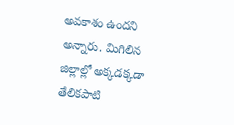అవకాశం ఉందని అన్నారు. మిగిలిన జిల్లాల్లో అక్కడక్కడా తేలికపాటి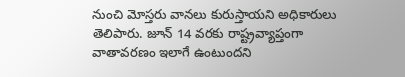నుంచి మోస్తరు వానలు కురుస్తాయని అధికారులు తెలిపారు. జూన్ 14 వరకు రాష్ట్రవ్యాప్తంగా వాతావరణం ఇలాగే ఉంటుందని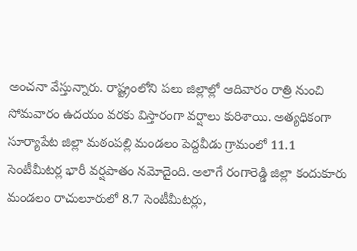అంచనా వేస్తున్నారు. రాష్ట్రంలోని పలు జిల్లాల్లో ఆదివారం రాత్రి నుంచి సోమవారం ఉదయం వరకు విస్తారంగా వర్షాలు కురిశాయి. అత్యధికంగా సూర్యాపేట జిల్లా మఠంపల్లి మండలం పెద్దవీడు గ్రామంలో 11.1 సెంటీమీటర్ల భారీ వర్షపాతం నమోదైంది. అలాగే రంగారెడ్డి జిల్లా కందుకూరు మండలం రాచులూరులో 8.7 సెంటీమీటర్లు,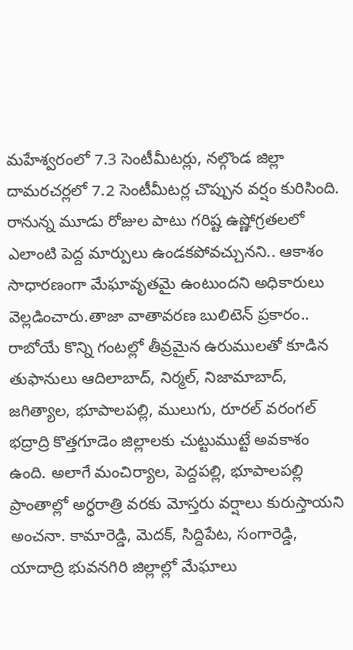మహేశ్వరంలో 7.3 సెంటీమీటర్లు, నల్గొండ జిల్లా దామరచర్లలో 7.2 సెంటీమీటర్ల చొప్పున వర్షం కురిసింది. రానున్న మూడు రోజుల పాటు గరిష్ట ఉష్ణోగ్రతలలో ఎలాంటి పెద్ద మార్పులు ఉండకపోవచ్చునని.. ఆకాశం సాధారణంగా మేఘావృతమై ఉంటుందని అధికారులు వెల్లడించారు.తాజా వాతావరణ బులిటెన్ ప్రకారం.. రాబోయే కొన్ని గంటల్లో తీవ్రమైన ఉరుములతో కూడిన తుఫానులు ఆదిలాబాద్, నిర్మల్, నిజామాబాద్, జగిత్యాల, భూపాలపల్లి, ములుగు, రూరల్ వరంగల్ భద్రాద్రి కొత్తగూడెం జిల్లాలకు చుట్టుముట్టే అవకాశం ఉంది. అలాగే మంచిర్యాల, పెద్దపల్లి, భూపాలపల్లి ప్రాంతాల్లో అర్ధరాత్రి వరకు మోస్తరు వర్షాలు కురుస్తాయని అంచనా. కామారెడ్డి, మెదక్, సిద్దిపేట, సంగారెడ్డి, యాదాద్రి భువనగిరి జిల్లాల్లో మేఘాలు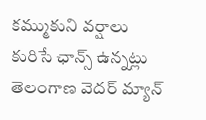కమ్ముకుని వర్షాలు కురిసే ఛాన్స్ ఉన్నట్లు తెలంగాణ వెదర్ మ్యాన్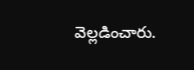వెల్లడించారు.